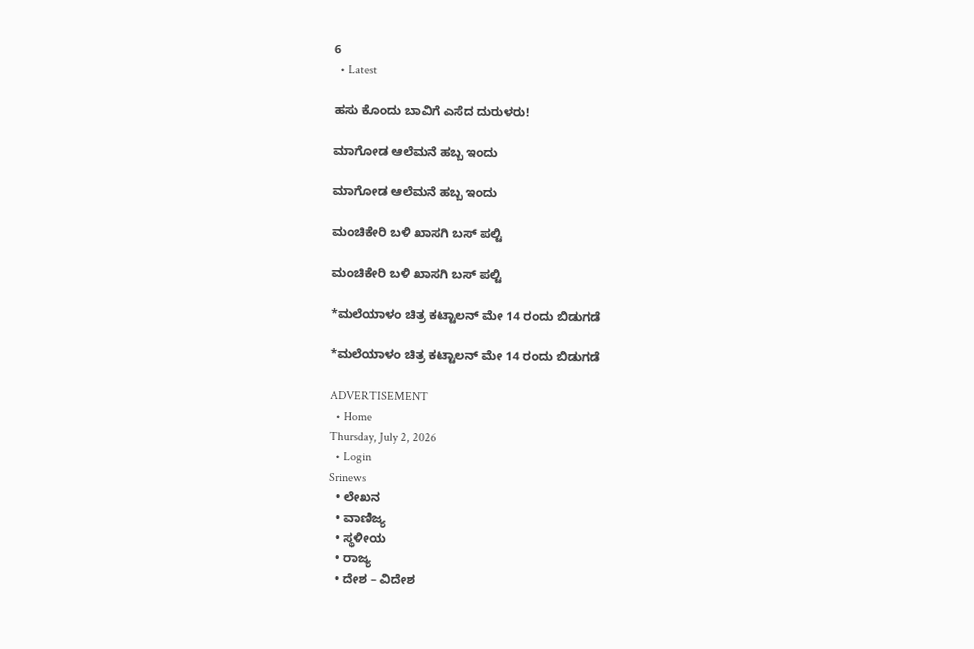6
  • Latest

ಹಸು ಕೊಂದು ಬಾವಿಗೆ ಎಸೆದ ದುರುಳರು!

ಮಾಗೋಡ ಆಲೆಮನೆ ಹಬ್ಬ ಇಂದು

ಮಾಗೋಡ ಆಲೆಮನೆ ಹಬ್ಬ ಇಂದು

ಮಂಚಿಕೇರಿ‌ ಬಳಿ ಖಾಸಗಿ ಬಸ್ ಪಲ್ಟಿ

ಮಂಚಿಕೇರಿ‌ ಬಳಿ ಖಾಸಗಿ ಬಸ್ ಪಲ್ಟಿ

*ಮಲೆಯಾಳಂ ಚಿತ್ರ ಕಟ್ಟಾಲನ್ ಮೇ 14 ರಂದು ಬಿಡುಗಡೆ

*ಮಲೆಯಾಳಂ ಚಿತ್ರ ಕಟ್ಟಾಲನ್ ಮೇ 14 ರಂದು ಬಿಡುಗಡೆ

ADVERTISEMENT
  • Home
Thursday, July 2, 2026
  • Login
Srinews
  • ಲೇಖನ
  • ವಾಣಿಜ್ಯ
  • ಸ್ಥಳೀಯ
  • ರಾಜ್ಯ
  • ದೇಶ – ವಿದೇಶ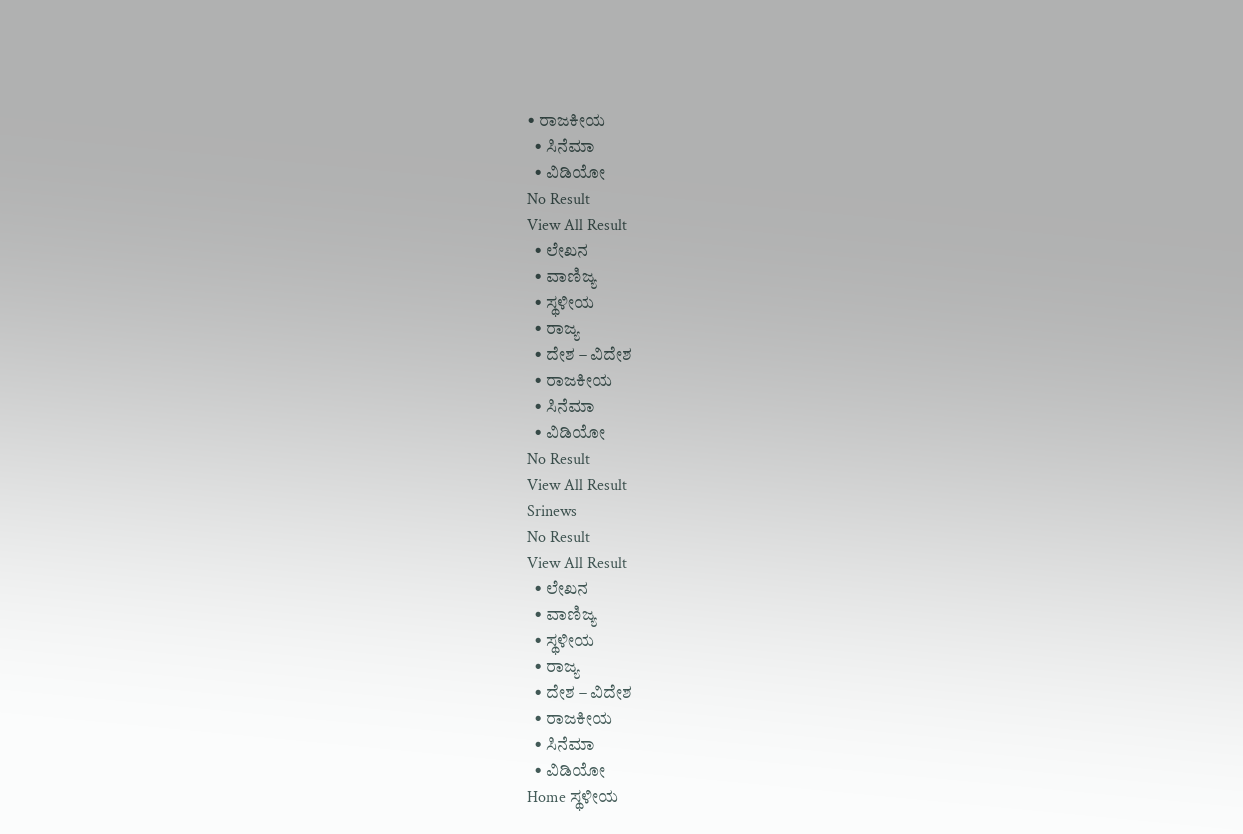• ರಾಜಕೀಯ
  • ಸಿನೆಮಾ
  • ವಿಡಿಯೋ
No Result
View All Result
  • ಲೇಖನ
  • ವಾಣಿಜ್ಯ
  • ಸ್ಥಳೀಯ
  • ರಾಜ್ಯ
  • ದೇಶ – ವಿದೇಶ
  • ರಾಜಕೀಯ
  • ಸಿನೆಮಾ
  • ವಿಡಿಯೋ
No Result
View All Result
Srinews
No Result
View All Result
  • ಲೇಖನ
  • ವಾಣಿಜ್ಯ
  • ಸ್ಥಳೀಯ
  • ರಾಜ್ಯ
  • ದೇಶ – ವಿದೇಶ
  • ರಾಜಕೀಯ
  • ಸಿನೆಮಾ
  • ವಿಡಿಯೋ
Home ಸ್ಥಳೀಯ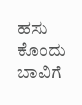ಹಸು ಕೊಂದು ಬಾವಿಗೆ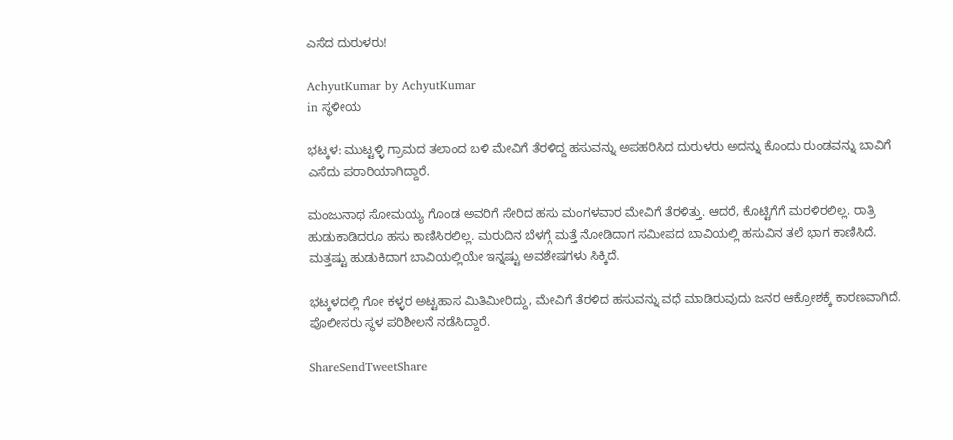ಎಸೆದ ದುರುಳರು!

AchyutKumar by AchyutKumar
in ಸ್ಥಳೀಯ

ಭಟ್ಕಳ: ಮುಟ್ಟಳ್ಳಿ ಗ್ರಾಮದ ತಲಾಂದ ಬಳಿ ಮೇವಿಗೆ ತೆರಳಿದ್ದ ಹಸುವನ್ನು ಅಪಹರಿಸಿದ ದುರುಳರು ಅದನ್ನು ಕೊಂದು ರುಂಡವನ್ನು ಬಾವಿಗೆ ಎಸೆದು ಪರಾರಿಯಾಗಿದ್ದಾರೆ.

ಮಂಜುನಾಥ ಸೋಮಯ್ಯ ಗೊಂಡ ಅವರಿಗೆ ಸೇರಿದ ಹಸು ಮಂಗಳವಾರ ಮೇವಿಗೆ ತೆರಳಿತ್ತು. ಆದರೆ, ಕೊಟ್ಟಿಗೆಗೆ ಮರಳಿರಲಿಲ್ಲ. ರಾತ್ರಿ ಹುಡುಕಾಡಿದರೂ ಹಸು ಕಾಣಿಸಿರಲಿಲ್ಲ. ಮರುದಿನ ಬೆಳಗ್ಗೆ ಮತ್ತೆ ನೋಡಿದಾಗ ಸಮೀಪದ ಬಾವಿಯಲ್ಲಿ ಹಸುವಿನ ತಲೆ ಭಾಗ ಕಾಣಿಸಿದೆ. ಮತ್ತಷ್ಟು ಹುಡುಕಿದಾಗ ಬಾವಿಯಲ್ಲಿಯೇ ಇನ್ನಷ್ಟು ಅವಶೇಷಗಳು ಸಿಕ್ಕಿದೆ.

ಭಟ್ಕಳದಲ್ಲಿ ಗೋ ಕಳ್ಳರ ಅಟ್ಟಹಾಸ ಮಿತಿಮೀರಿದ್ದು, ಮೇವಿಗೆ ತೆರಳಿದ ಹಸುವನ್ನು ವಧೆ ಮಾಡಿರುವುದು ಜನರ ಆಕ್ರೋಶಕ್ಕೆ ಕಾರಣವಾಗಿದೆ. ಪೊಲೀಸರು ಸ್ಥಳ ಪರಿಶೀಲನೆ ನಡೆಸಿದ್ದಾರೆ.

ShareSendTweetShare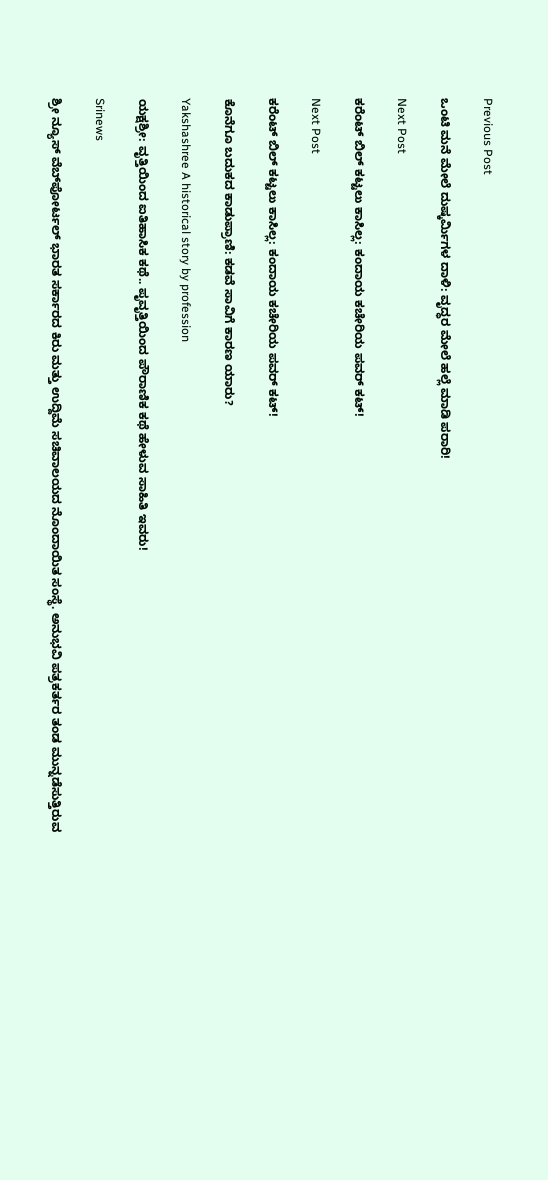Previous Post

ಒಂಟಿ ಮನೆ ಮೇಲೆ ದುಷ್ಕರ್ಮಿಗಳ ದಾಳಿ: ವೃದ್ಧರ ಮೇಲೆ ಹಲ್ಲೆ ಮಾಡಿ ಪರಾರಿ!

Next Post

ಕರೆಂಟ್ ಬಿಲ್ ಕಟ್ಟಲು ಕಾಸಿಲ್ಲ: ಕಂದಾಯ ಕಚೇರಿಯ ಪವರ್ ಕಟ್!

Next Post

ಕರೆಂಟ್ ಬಿಲ್ ಕಟ್ಟಲು ಕಾಸಿಲ್ಲ: ಕಂದಾಯ ಕಚೇರಿಯ ಪವರ್ ಕಟ್!

ಕೊನೆಗೂ ಬದುಕದ ಕಾಡುಪ್ರಾಣಿ: ಕಡವೆ ಸಾವಿಗೆ ಕಾರಣ ಯಾರು?

Yakshashree A historical story by profession

ಯಕ್ಷಶ್ರೀ: ವೃತ್ತಿಯಿಂದ ಐತಿಹಾಸಿಕ ಕಥೆ.. ಪೃವೃತ್ತಿಯಿಂದ ಪೌರಾಣಿಕ ಕಥೆ ಹೇಳುವ ಸಾಹಿತಿ ಇವರು!

Srinews

ಶ್ರೀ ನ್ಯೂಸ್ ವೆಬ್‌ಪೋರ್ಟಲ್ ಭಾರತ ಸರ್ಕಾರದ ಕಿರು ಮತ್ತು ಉದ್ದಿಮೆ ಸಚಿವಾಲಯದ ನೊಂದಾಯಿತ ಸಂಸ್ಥೆ. ಅನುಭವಿ ಪತ್ರಕರ್ತರ ತಂಡ ಮುನ್ನಡೆಸುತ್ತಿರುವ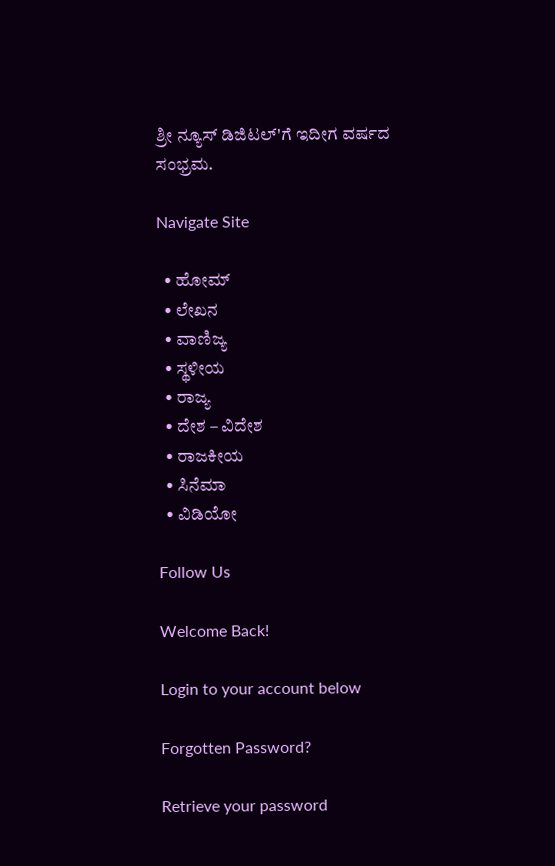ಶ್ರೀ ನ್ಯೂಸ್ ಡಿಜಿಟಲ್'ಗೆ ಇದೀಗ ವರ್ಷದ ಸಂಭ್ರಮ.

Navigate Site

  • ಹೋಮ್
  • ಲೇಖನ
  • ವಾಣಿಜ್ಯ
  • ಸ್ಥಳೀಯ
  • ರಾಜ್ಯ
  • ದೇಶ – ವಿದೇಶ
  • ರಾಜಕೀಯ
  • ಸಿನೆಮಾ
  • ವಿಡಿಯೋ

Follow Us

Welcome Back!

Login to your account below

Forgotten Password?

Retrieve your password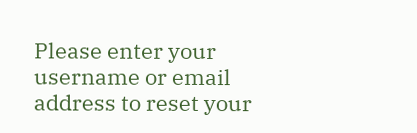Please enter your username or email address to reset your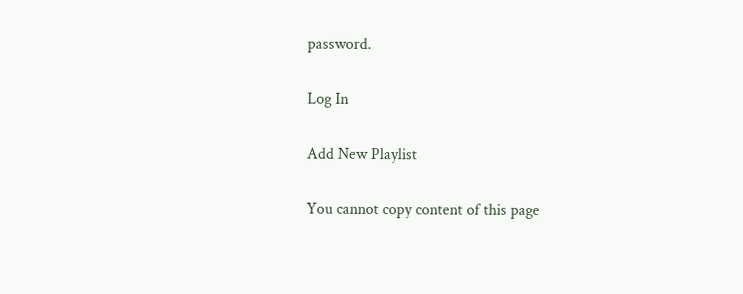password.

Log In

Add New Playlist

You cannot copy content of this page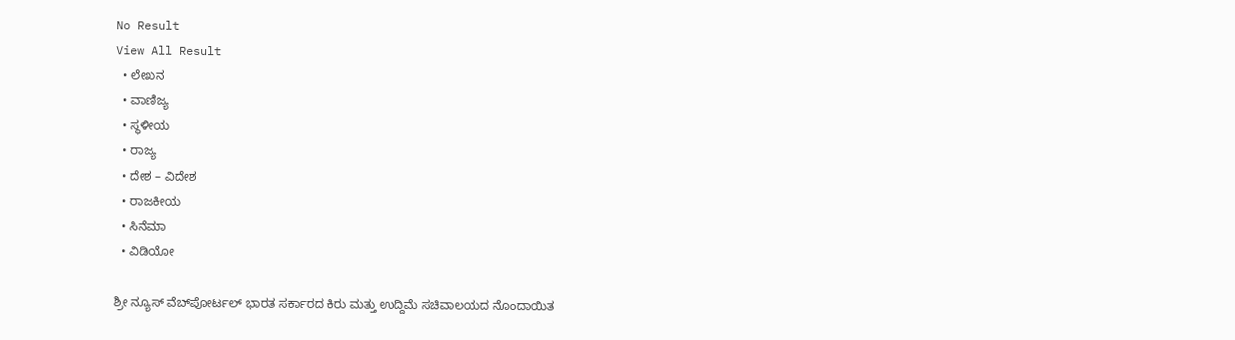No Result
View All Result
  • ಲೇಖನ
  • ವಾಣಿಜ್ಯ
  • ಸ್ಥಳೀಯ
  • ರಾಜ್ಯ
  • ದೇಶ – ವಿದೇಶ
  • ರಾಜಕೀಯ
  • ಸಿನೆಮಾ
  • ವಿಡಿಯೋ

ಶ್ರೀ ನ್ಯೂಸ್ ವೆಬ್‌ಪೋರ್ಟಲ್ ಭಾರತ ಸರ್ಕಾರದ ಕಿರು ಮತ್ತು ಉದ್ದಿಮೆ ಸಚಿವಾಲಯದ ನೊಂದಾಯಿತ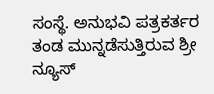ಸಂಸ್ಥೆ. ಅನುಭವಿ ಪತ್ರಕರ್ತರ ತಂಡ ಮುನ್ನಡೆಸುತ್ತಿರುವ ಶ್ರೀ ನ್ಯೂಸ್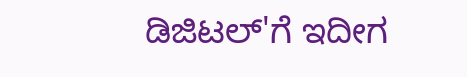ಡಿಜಿಟಲ್'ಗೆ ಇದೀಗ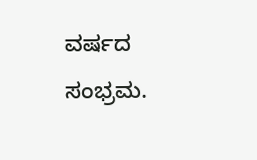ವರ್ಷದ ಸಂಭ್ರಮ.